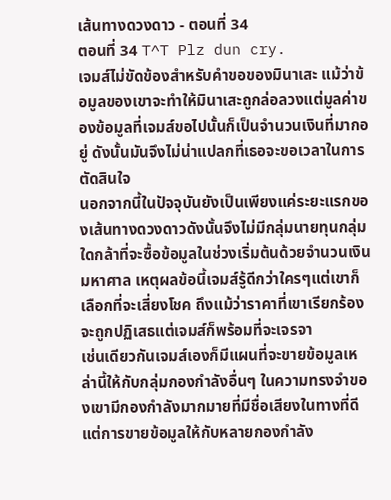เส้นทางดวงดาว - ตอนที่ 34
ตอนที่ 34 T^T Plz dun cry.
เจมส์ไม่ขัดข้องสำหรับคำขอของมินาเสะ แม้ว่าข้อมูลของเขาจะทำให้มินาเสะถูกล่อลวงแต่มูลค่าของข้อมูลที่เจมส์ขอไปนั้นก็เป็นจำนวนเงินที่มากอยู่ ดังนั้นมันจึงไม่น่าแปลกที่เธอจะขอเวลาในการตัดสินใจ
นอกจากนี้ในปัจจุบันยังเป็นเพียงแค่ระยะแรกของเส้นทางดวงดาวดังนั้นจึงไม่มีกลุ่มนายทุนกลุ่มใดกล้าที่จะซื้อข้อมูลในช่วงเริ่มต้นด้วยจำนวนเงินมหาศาล เหตุผลข้อนี้เจมส์รู้ดีกว่าใครๆแต่เขาก็เลือกที่จะเสี่ยงโชค ถึงแม้ว่าราคาที่เขาเรียกร้องจะถูกปฏิเสธแต่เจมส์ก็พร้อมที่จะเจรจา
เช่นเดียวกันเจมส์เองก็มีแผนที่จะขายข้อมูลเหล่านี้ให้กับกลุ่มกองกำลังอื่นๆ ในความทรงจำของเขามีกองกำลังมากมายที่มีชื่อเสียงในทางที่ดีแต่การขายข้อมูลให้กับหลายกองกำลัง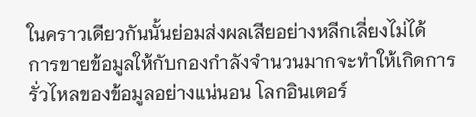ในคราวเดียวกันนั้นย่อมส่งผลเสียอย่างหลีกเลี่ยงไม่ได้
การขายข้อมูลให้กับกองกำลังจำนวนมากจะทำให้เกิดการรั่วไหลของข้อมูลอย่างแน่นอน โลกอินเตอร์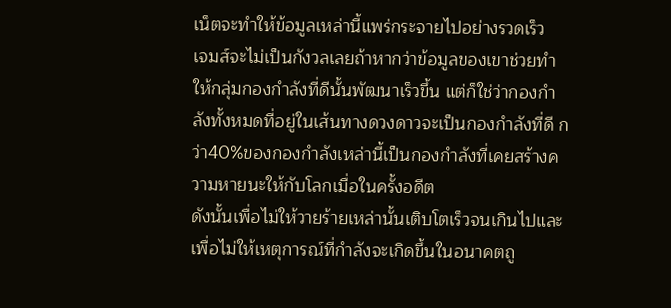เน็ตจะทำให้ข้อมูลเหล่านี้แพร่กระจายไปอย่างรวดเร็ว
เจมส์จะไม่เป็นกังวลเลยถ้าหากว่าข้อมูลของเขาช่วยทำให้กลุ่มกองกำลังที่ดีนั้นพัฒนาเร็วขึ้น แต่ก็ใช่ว่ากองกำลังทั้งหมดที่อยู่ในเส้นทางดวงดาวจะเป็นกองกำลังที่ดี กว่า40%ของกองกำลังเหล่านี้เป็นกองกำลังที่เคยสร้างความหายนะให้กับโลกเมื่อในครั้งอดีต
ดังนั้นเพื่อไม่ให้วายร้ายเหล่านั้นเติบโตเร็วจนเกินไปและเพื่อไม่ให้เหตุการณ์ที่กำลังจะเกิดขึ้นในอนาคตถู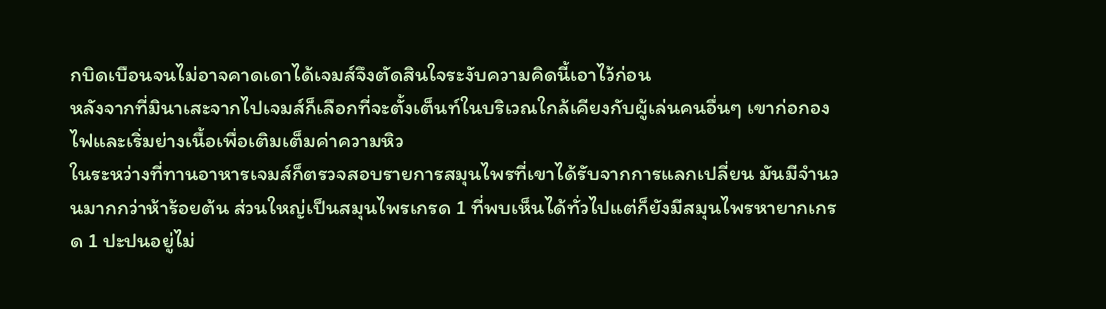กบิดเบือนจนไม่อาจคาดเดาได้เจมส์จึงตัดสินใจระงับความคิดนี้เอาไว้ก่อน
หลังจากที่มินาเสะจากไปเจมส์ก็เลือกที่จะตั้งเต็นท์ในบริเวณใกล้เคียงกับผู้เล่นคนอื่นๆ เขาก่อกองไฟและเริ่มย่างเนื้อเพื่อเติมเต็มค่าความหิว
ในระหว่างที่ทานอาหารเจมส์ก็ตรวจสอบรายการสมุนไพรที่เขาได้รับจากการแลกเปลี่ยน มันมีจำนวนมากกว่าห้าร้อยต้น ส่วนใหญ่เป็นสมุนไพรเกรด 1 ที่พบเห็นได้ทั่วไปแต่ก็ยังมีสมุนไพรหายากเกรด 1 ปะปนอยู่ไม่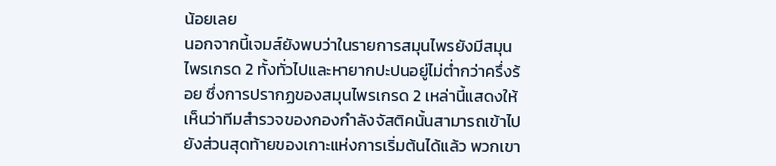น้อยเลย
นอกจากนี้เจมส์ยังพบว่าในรายการสมุนไพรยังมีสมุนไพรเกรด 2 ทั้งทั่วไปและหายากปะปนอยู่ไม่ต่ำกว่าครึ่งร้อย ซึ่งการปรากฏของสมุนไพรเกรด 2 เหล่านี้แสดงให้เห็นว่าทีมสำรวจของกองกำลังจัสติคนั้นสามารถเข้าไปยังส่วนสุดท้ายของเกาะแห่งการเริ่มต้นได้แล้ว พวกเขา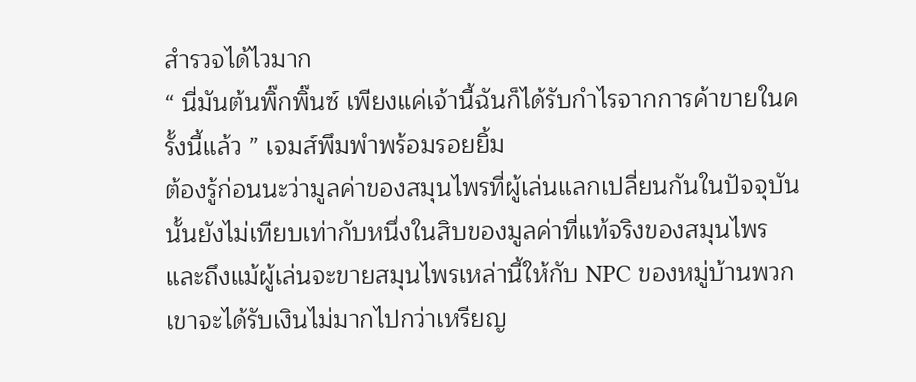สำรวจได้ไวมาก
“ นี่มันต้นพิ๊กพิ๊นซ์ เพียงแค่เจ้านี้ฉันก็ได้รับกำไรจากการค้าขายในครั้งนี้แล้ว ” เจมส์พึมพำพร้อมรอยยิ้ม
ต้องรู้ก่อนนะว่ามูลค่าของสมุนไพรที่ผู้เล่นแลกเปลี่ยนกันในปัจจุบันนั้นยังไม่เทียบเท่ากับหนึ่งในสิบของมูลค่าที่แท้จริงของสมุนไพรและถึงแม้ผู้เล่นจะขายสมุนไพรเหล่านี้ให้กับ NPC ของหมู่บ้านพวกเขาจะได้รับเงินไม่มากไปกว่าเหรียญ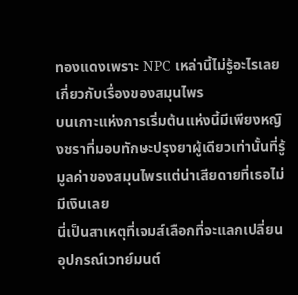ทองแดงเพราะ NPC เหล่านี้ไม่รู้อะไรเลยเกี่ยวกับเรื่องของสมุนไพร
บนเกาะแห่งการเริ่มต้นแห่งนี้มีเพียงหญิงชราที่มอบทักษะปรุงยาผู้เดียวเท่านั้นที่รู้มูลค่าของสมุนไพรแต่น่าเสียดายที่เธอไม่มีเงินเลย
นี่เป็นสาเหตุที่เจมส์เลือกที่จะแลกเปลี่ยนอุปกรณ์เวทย์มนต์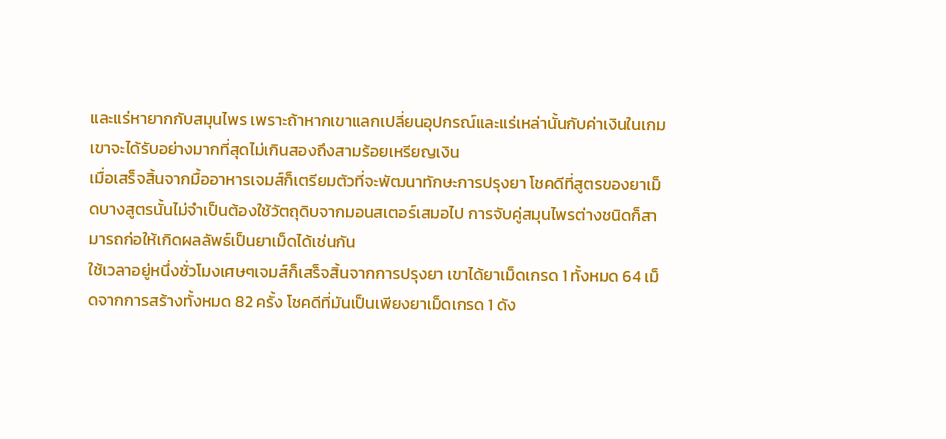และแร่หายากกับสมุนไพร เพราะถ้าหากเขาแลกเปลี่ยนอุปกรณ์และแร่เหล่านั้นกับค่าเงินในเกมเขาจะได้รับอย่างมากที่สุดไม่เกินสองถึงสามร้อยเหรียญเงิน
เมื่อเสร็จสิ้นจากมื้ออาหารเจมส์ก็เตรียมตัวที่จะพัฒนาทักษะการปรุงยา โชคดีที่สูตรของยาเม็ดบางสูตรนั้นไม่จำเป็นต้องใช้วัตถุดิบจากมอนสเตอร์เสมอไป การจับคู่สมุนไพรต่างชนิดก็สามารถก่อให้เกิดผลลัพธ์เป็นยาเม็ดได้เช่นกัน
ใช้เวลาอยู่หนึ่งชั่วโมงเศษๆเจมส์ก็เสร็จสิ้นจากการปรุงยา เขาได้ยาเม็ดเกรด 1 ทั้งหมด 64 เม็ดจากการสร้างทั้งหมด 82 ครั้ง โชคดีที่มันเป็นเพียงยาเม็ดเกรด 1 ดัง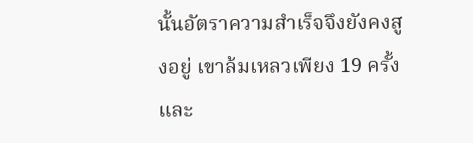นั้นอัตราความสำเร็จจึงยังคงสูงอยู่ เขาล้มเหลวเพียง 19 ครั้งและ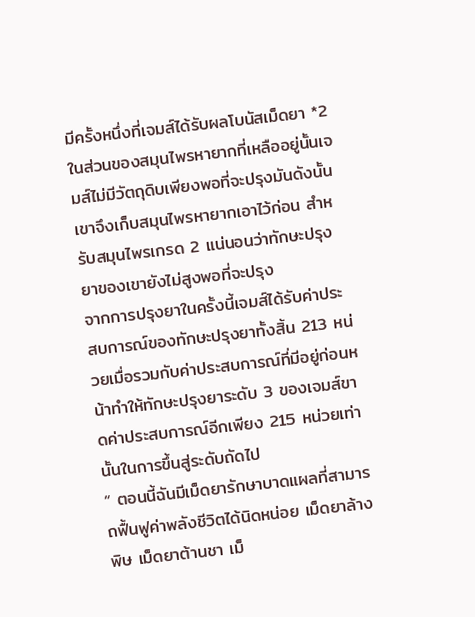มีครั้งหนึ่งที่เจมส์ได้รับผลโบนัสเม็ดยา *2
ในส่วนของสมุนไพรหายากที่เหลืออยู่นั้นเจมส์ไม่มีวัตถุดิบเพียงพอที่จะปรุงมันดังนั้นเขาจึงเก็บสมุนไพรหายากเอาไว้ก่อน สำหรับสมุนไพรเกรด 2 แน่นอนว่าทักษะปรุงยาของเขายังไม่สูงพอที่จะปรุง
จากการปรุงยาในครั้งนี้เจมส์ได้รับค่าประสบการณ์ของทักษะปรุงยาทั้งสิ้น 213 หน่วยเมื่อรวมกับค่าประสบการณ์ที่มีอยู่ก่อนหน้าทำให้ทักษะปรุงยาระดับ 3 ของเจมส์ขาดค่าประสบการณ์อีกเพียง 215 หน่วยเท่านั้นในการขึ้นสู่ระดับถัดไป
“ ตอนนี้ฉันมีเม็ดยารักษาบาดแผลที่สามารถฟื้นฟูค่าพลังชีวิตได้นิดหน่อย เม็ดยาล้างพิษ เม็ดยาต้านชา เม็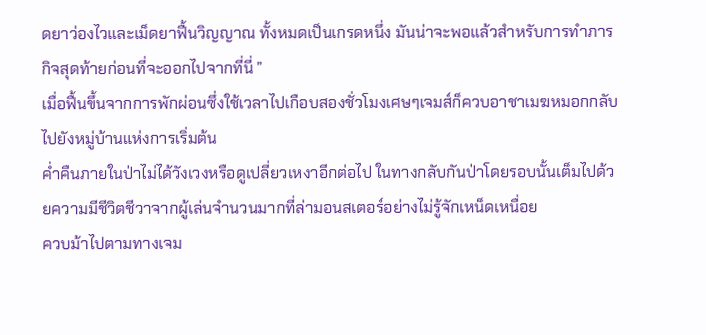ดยาว่องไวและเม็ดยาฟื้นวิญญาณ ทั้งหมดเป็นเกรดหนึ่ง มันน่าจะพอแล้วสำหรับการทำภารกิจสุดท้ายก่อนที่จะออกไปจากที่นี่ ”
เมื่อฟื้นขึ้นจากการพักผ่อนซึ่งใช้เวลาไปเกือบสองชั่วโมงเศษๆเจมส์ก็ควบอาชาเมฆหมอกกลับไปยังหมู่บ้านแห่งการเริ่มต้น
ค่ำคืนภายในป่าไม่ได้วังเวงหรือดูเปลี่ยวเหงาอีกต่อไป ในทางกลับกันป่าโดยรอบนั้นเต็มไปด้วยความมีชีวิตชีวาจากผู้เล่นจำนวนมากที่ล่ามอนสเตอร์อย่างไม่รู้จักเหน็ดเหนื่อย
ควบม้าไปตามทางเจม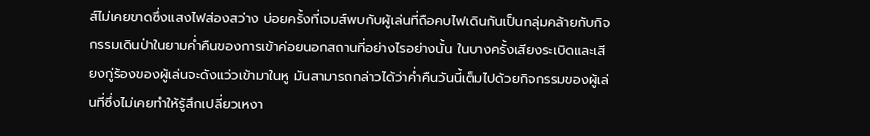ส์ไม่เคยขาดซึ่งแสงไฟส่องสว่าง บ่อยครั้งที่เจมส์พบกับผู้เล่นที่ถือคบไฟเดินกันเป็นกลุ่มคล้ายกับกิจกรรมเดินป่าในยามค่ำคืนของการเข้าค่อยนอกสถานที่อย่างไรอย่างนั้น ในบางครั้งเสียงระเบิดและเสียงกู่ร้องของผู้เล่นจะดังแว่วเข้ามาในหู มันสามารถกล่าวได้ว่าค่ำคืนวันนี้เต็มไปด้วยกิจกรรมของผู้เล่นที่ซึ่งไม่เคยทำให้รู้สึกเปลี่ยวเหงา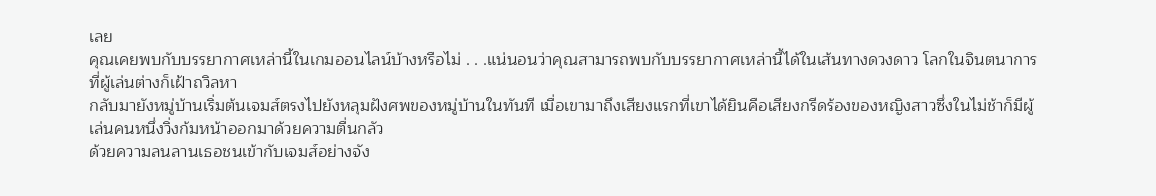เลย
คุณเคยพบกับบรรยากาศเหล่านี้ในเกมออนไลน์บ้างหรือไม่ . . .แน่นอนว่าคุณสามารถพบกับบรรยากาศเหล่านี้ได้ในเส้นทางดวงดาว โลกในจินตนาการที่ผู้เล่นต่างก็เฝ้าถวิลหา
กลับมายังหมู่บ้านเริ่มต้นเจมส์ตรงไปยังหลุมฝังศพของหมู่บ้านในทันที เมื่อเขามาถึงเสียงแรกที่เขาได้ยินคือเสียงกรีดร้องของหญิงสาวซึ่งในไม่ช้าก็มีผู้เล่นคนหนึ่งวิ่งก้มหน้าออกมาด้วยความตื่นกลัว
ด้วยความลนลานเธอชนเข้ากับเจมส์อย่างจัง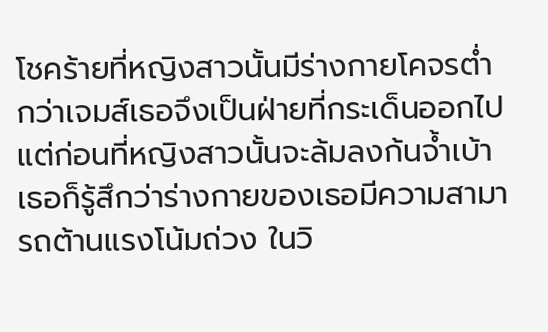โชคร้ายที่หญิงสาวนั้นมีร่างกายโคจรต่ำกว่าเจมส์เธอจึงเป็นฝ่ายที่กระเด็นออกไป
แต่ก่อนที่หญิงสาวนั้นจะล้มลงก้นจ้ำเบ้า เธอก็รู้สึกว่าร่างกายของเธอมีความสามารถต้านแรงโน้มถ่วง ในวิ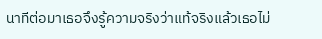นาทีต่อมาเธอจึงรู้ความจริงว่าแท้จริงแล้วเธอไม่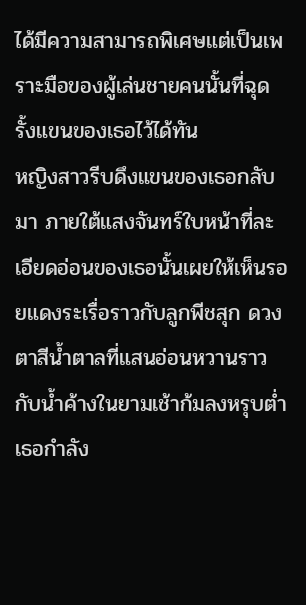ได้มีความสามารถพิเศษแต่เป็นเพราะมือของผู้เล่นชายคนนั้นที่ฉุดรั้งแขนของเธอไว้ได้ทัน
หญิงสาวรีบดึงแขนของเธอกลับมา ภายใต้แสงจันทร์ใบหน้าที่ละเอียดอ่อนของเธอนั้นเผยให้เห็นรอยแดงระเรื่อราวกับลูกพีชสุก ดวงตาสีน้ำตาลที่แสนอ่อนหวานราวกับน้ำค้างในยามเช้าก้มลงหรุบต่ำ เธอกำลัง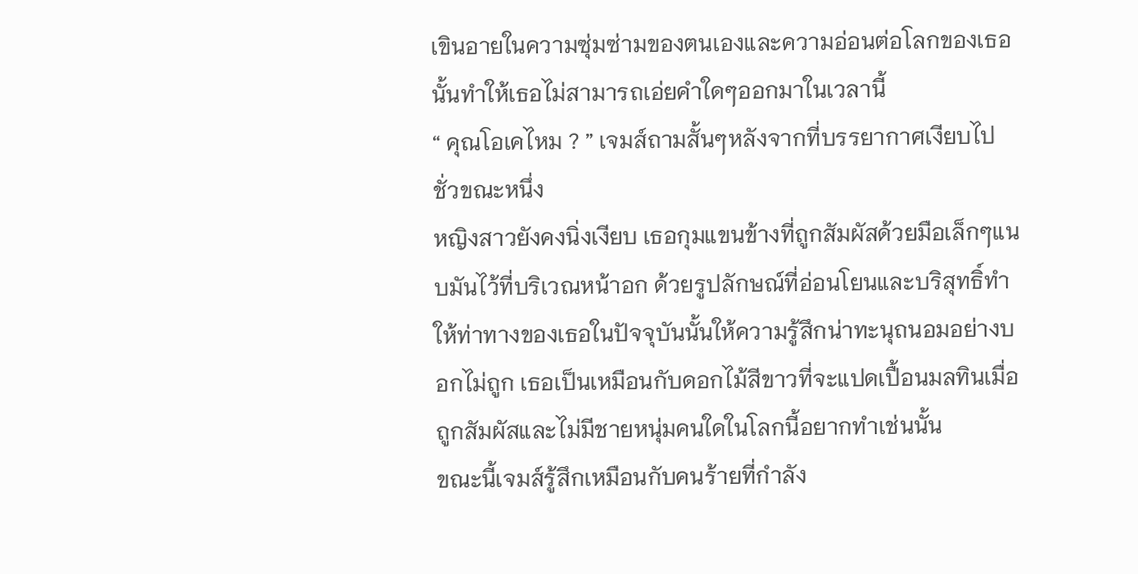เขินอายในความซุ่มซ่ามของตนเองและความอ่อนต่อโลกของเธอนั้นทำให้เธอไม่สามารถเอ่ยคำใดๆออกมาในเวลานี้
“ คุณโอเคไหม ? ” เจมส์ถามสั้นๆหลังจากที่บรรยากาศเงียบไปชั่วขณะหนึ่ง
หญิงสาวยังคงนิ่งเงียบ เธอกุมแขนข้างที่ถูกสัมผัสด้วยมือเล็กๆแนบมันไว้ที่บริเวณหน้าอก ด้วยรูปลักษณ์ที่อ่อนโยนและบริสุทธิ์ทำให้ท่าทางของเธอในปัจจุบันนั้นให้ความรู้สึกน่าทะนุถนอมอย่างบอกไม่ถูก เธอเป็นเหมือนกับดอกไม้สีขาวที่จะแปดเปื้อนมลทินเมื่อถูกสัมผัสและไม่มีชายหนุ่มคนใดในโลกนี้อยากทำเช่นนั้น
ขณะนี้เจมส์รู้สึกเหมือนกับคนร้ายที่กำลัง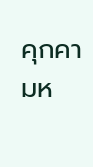คุกคามห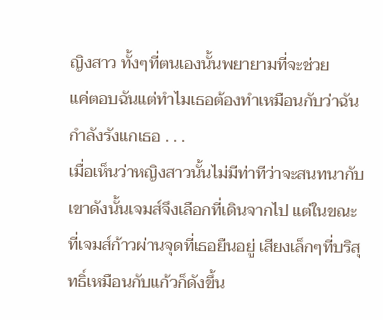ญิงสาว ทั้งๆที่ตนเองนั้นพยายามที่จะช่วย
แค่ตอบฉันแต่ทำไมเธอต้องทำเหมือนกับว่าฉันกำลังรังแกเธอ . . .
เมื่อเห็นว่าหญิงสาวนั้นไม่มีท่าทีว่าจะสนทนากับเขาดังนั้นเจมส์จึงเลือกที่เดินจากไป แต่ในขณะที่เจมส์ก้าวผ่านจุดที่เธอยืนอยู่ เสียงเล็กๆที่บริสุทธิ์เหมือนกับแก้วก็ดังขึ้น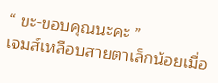“ ขะ-ขอบคุณนะคะ ”
เจมส์เหลือบสายตาเล็กน้อยเมื่อ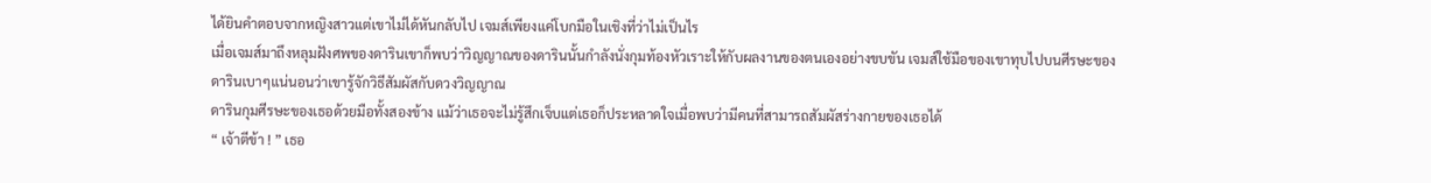ได้ยินคำตอบจากหญิงสาวแต่เขาไม่ได้หันกลับไป เจมส์เพียงแค่โบกมือในเชิงที่ว่าไม่เป็นไร
เมื่อเจมส์มาถึงหลุมฝังศพของดารินเขาก็พบว่าวิญญาณของดารินนั้นกำลังนั่งกุมท้องหัวเราะให้กับผลงานของตนเองอย่างขบขัน เจมส์ใช้มือของเขาทุบไปบนศีรษะของดารินเบาๆแน่นอนว่าเขารู้จักวิธีสัมผัสกับดวงวิญญาณ
ดารินกุมศีรษะของเธอด้วยมือทั้งสองข้าง แม้ว่าเธอจะไม่รู้สึกเจ็บแต่เธอก็ประหลาดใจเมื่อพบว่ามีคนที่สามารถสัมผัสร่างกายของเธอได้
“ เจ้าตีข้า ! ” เธอ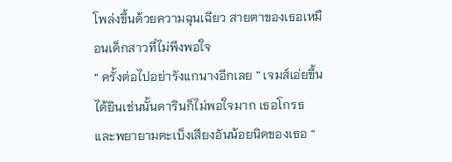โพล่งขึ้นด้วยความฉุนเฉียว สายตาของเธอเหมือนเด็กสาวที่ไม่พึงพอใจ
“ ครั้งต่อไปอย่ารังแกนางอีกเลย ” เจมส์เอ่ยขึ้น
ได้ยินเช่นนั้นดารินก็ไม่พอใจมาก เธอโกรธและพยายามตะเบ็งเสียงอันน้อยนิดของเธอ “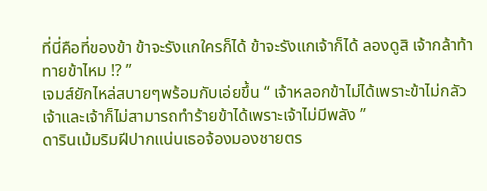ที่นี่คือที่ของข้า ข้าจะรังแกใครก็ได้ ข้าจะรังแกเจ้าก็ได้ ลองดูสิ เจ้ากล้าท้าทายข้าไหม !? ”
เจมส์ยักไหล่สบายๆพร้อมกับเอ่ยขึ้น “ เจ้าหลอกข้าไม่ได้เพราะข้าไม่กลัวเจ้าและเจ้าก็ไม่สามารถทำร้ายข้าได้เพราะเจ้าไม่มีพลัง ”
ดารินเม้มริมฝีปากแน่นเธอจ้องมองชายตร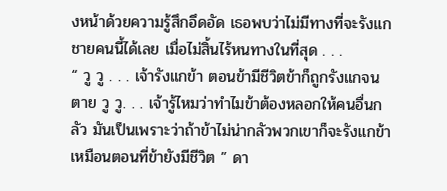งหน้าด้วยความรู้สึกอึดอัด เธอพบว่าไม่มีทางที่จะรังแกชายคนนี้ได้เลย เมื่อไม่สิ้นไร้หนทางในที่สุด . . .
“ วู วู . . . เจ้ารังแกข้า ตอนข้ามีชีวิตข้าก็ถูกรังแกจนตาย วู วู. . . เจ้ารู้ไหมว่าทำไมข้าต้องหลอกให้คนอื่นกลัว มันเป็นเพราะว่าถ้าข้าไม่น่ากลัวพวกเขาก็จะรังแกข้า เหมือนตอนที่ข้ายังมีชีวิต ” ดา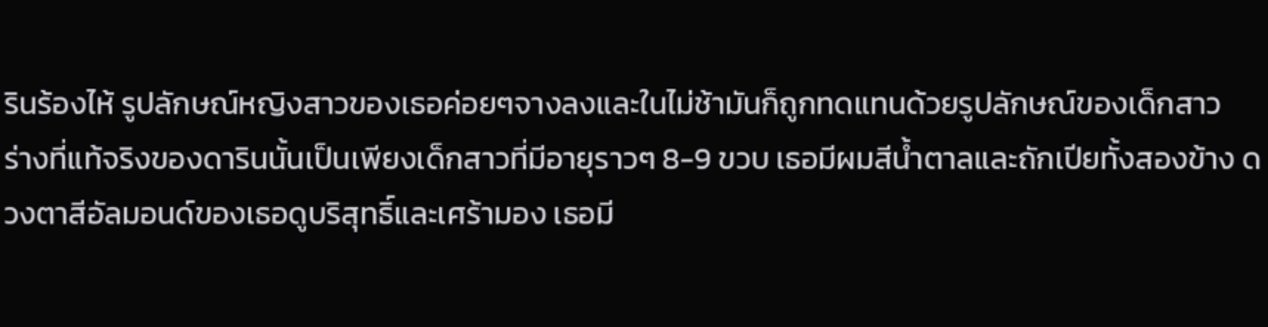รินร้องไห้ รูปลักษณ์หญิงสาวของเธอค่อยๆจางลงและในไม่ช้ามันก็ถูกทดแทนด้วยรูปลักษณ์ของเด็กสาว
ร่างที่แท้จริงของดารินนั้นเป็นเพียงเด็กสาวที่มีอายุราวๆ 8-9 ขวบ เธอมีผมสีน้ำตาลและถักเปียทั้งสองข้าง ดวงตาสีอัลมอนด์ของเธอดูบริสุทธิ์และเศร้ามอง เธอมี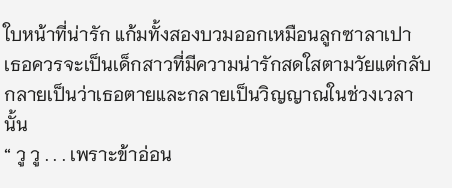ใบหน้าที่น่ารัก แก้มทั้งสองบวมออกเหมือนลูกซาลาเปา เธอควรจะเป็นเด็กสาวที่มีความน่ารักสดใสตามวัยแต่กลับกลายเป็นว่าเธอตายและกลายเป็นวิญญาณในช่วงเวลานั้น
“ วู วู . . . เพราะข้าอ่อน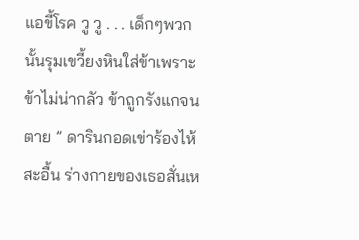แอขี้โรค วู วู . . . เด็กๆพวกนั้นรุมเขวี้ยงหินใส่ข้าเพราะข้าไม่น่ากลัว ข้าถูกรังแกจนตาย ” ดารินกอดเข่าร้องไห้สะอื้น ร่างกายของเธอสั่นเห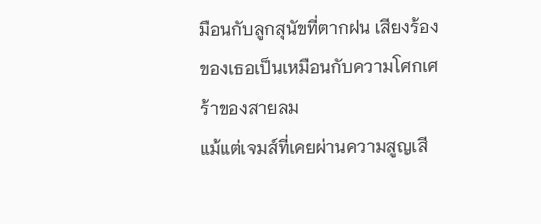มือนกับลูกสุนัขที่ตากฝน เสียงร้องของเธอเป็นเหมือนกับความโศกเศร้าของสายลม
แม้แต่เจมส์ที่เคยผ่านความสูญเสี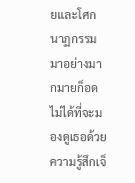ยและโศกนาฏกรรมมาอย่างมากมายก็อดไม่ได้ที่จะมองดูเธอด้วยความรู้สึกเจ็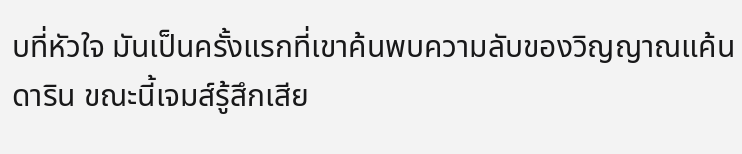บที่หัวใจ มันเป็นครั้งแรกที่เขาค้นพบความลับของวิญญาณแค้นดาริน ขณะนี้เจมส์รู้สึกเสีย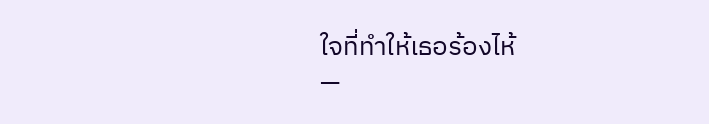ใจที่ทำให้เธอร้องไห้
—